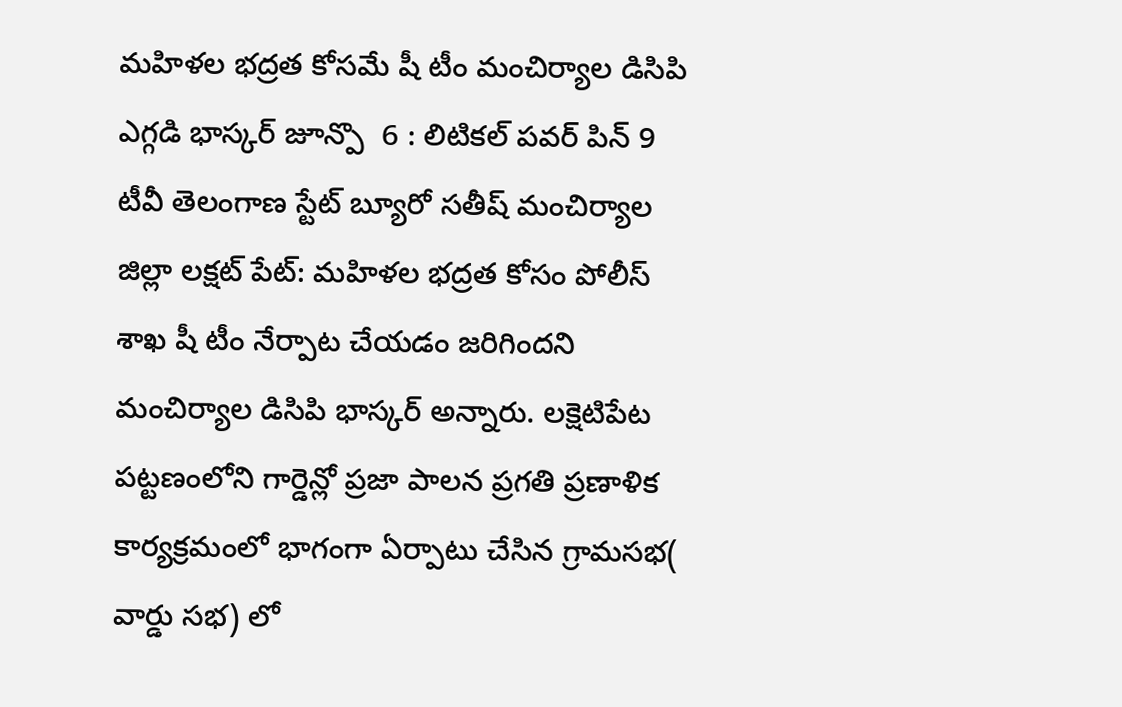మహిళల భద్రత కోసమే షీ టీం మంచిర్యాల డిసిపి ఎగ్గడి భాస్కర్ జూన్పొ  6 : లిటికల్ పవర్ పిన్ 9 టీవీ తెలంగాణ స్టేట్ బ్యూరో సతీష్ మంచిర్యాల జిల్లా లక్షట్ పేట్: మహిళల భద్రత కోసం పోలీస్ శాఖ షీ టీం నేర్పాట చేయడం జరిగిందని మంచిర్యాల డిసిపి భాస్కర్ అన్నారు. లక్షెటిపేట పట్టణంలోని గార్డెన్లో ప్రజా పాలన ప్రగతి ప్రణాళిక కార్యక్రమంలో భాగంగా ఏర్పాటు చేసిన గ్రామసభ( వార్డు సభ) లో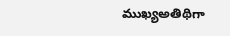ముఖ్యఅతిథిగా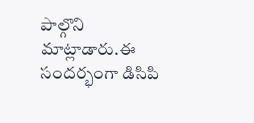పాల్గొని మాట్లాడారు.ఈ సందర్భంగా డిసిపి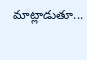మాట్లాడుతూ...